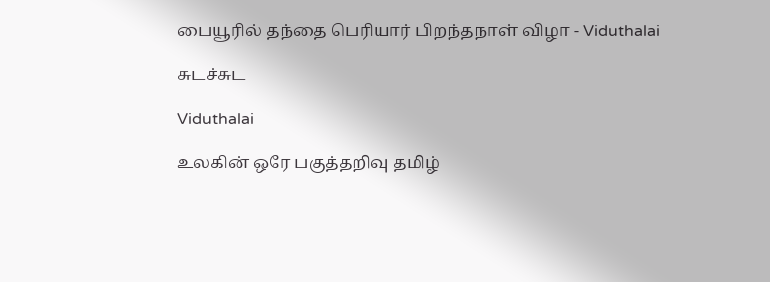பையூரில் தந்தை பெரியார் பிறந்தநாள் விழா - Viduthalai

சுடச்சுட

Viduthalai

உலகின் ஒரே பகுத்தறிவு தமிழ்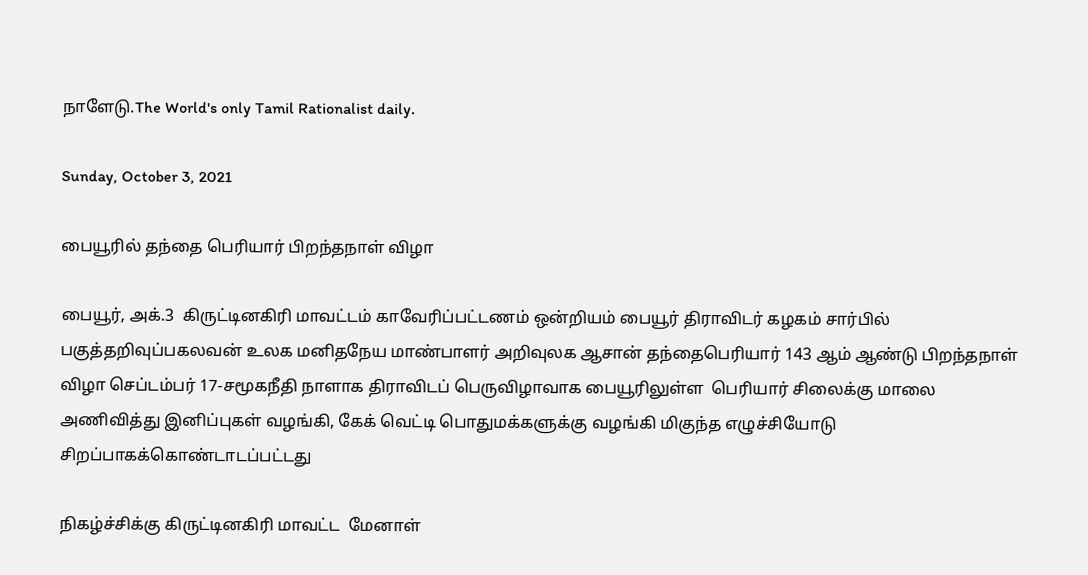நாளேடு.The World's only Tamil Rationalist daily.

Sunday, October 3, 2021

பையூரில் தந்தை பெரியார் பிறந்தநாள் விழா

பையூர், அக்.3  கிருட்டினகிரி மாவட்டம் காவேரிப்பட்டணம் ஒன்றியம் பையூர் திராவிடர் கழகம் சார்பில் பகுத்தறிவுப்பகலவன் உலக மனிதநேய மாண்பாளர் அறிவுலக ஆசான் தந்தைபெரியார் 143 ஆம் ஆண்டு பிறந்தநாள் விழா செப்டம்பர் 17-சமூகநீதி நாளாக திராவிடப் பெருவிழாவாக பையூரிலுள்ள  பெரியார் சிலைக்கு மாலை அணிவித்து இனிப்புகள் வழங்கி, கேக் வெட்டி பொதுமக்களுக்கு வழங்கி மிகுந்த எழுச்சியோடு சிறப்பாகக்கொண்டாடப்பட்டது

நிகழ்ச்சிக்கு கிருட்டினகிரி மாவட்ட  மேனாள்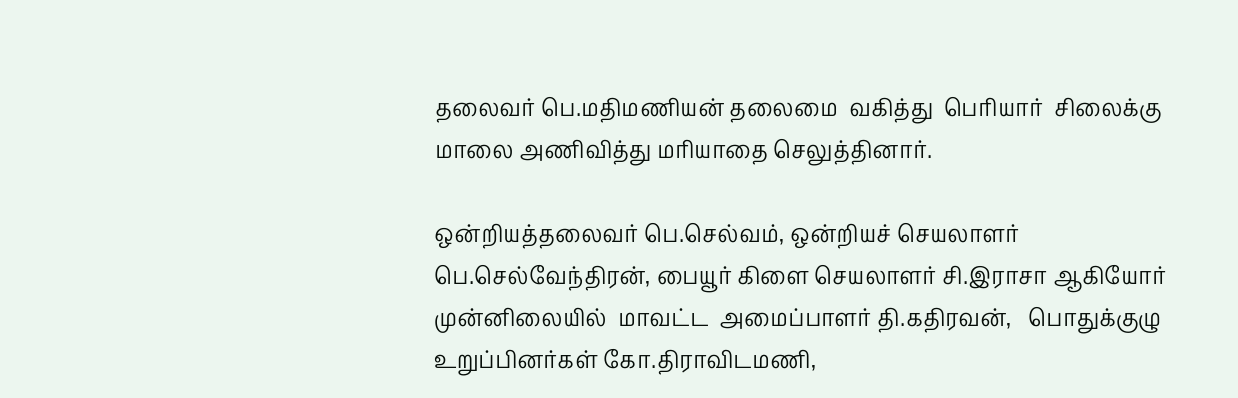தலைவர் பெ.மதிமணியன் தலைமை  வகித்து  பெரியார்  சிலைக்கு மாலை அணிவித்து மரியாதை செலுத்தினார்.

ஒன்றியத்தலைவர் பெ.செல்வம், ஒன்றியச் செயலாளர் பெ.செல்வேந்திரன், பையூர் கிளை செயலாளர் சி.இராசா ஆகியோர் முன்னிலையில்  மாவட்ட  அமைப்பாளர் தி.கதிரவன்,   பொதுக்குழு உறுப்பினர்கள் கோ.திராவிடமணி,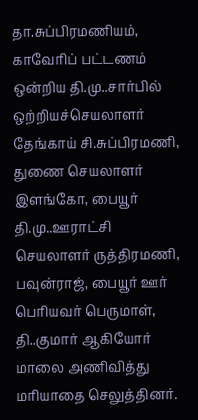தா.சுப்பிரமணியம், காவேரிப் பட்டணம் ஒன்றிய தி.மு..சார்பில் ஒற்றியச்செயலாளர் தேங்காய் சி.சுப்பிரமணி, துணை செயலாளர் இளங்கோ, பையூர் தி.மு..ஊராட்சி செயலாளர் ருத்திரமணி, பவுன்ராஜ், பையூர் ஊர் பெரியவர் பெருமாள், தி..குமார் ஆகியோர் மாலை அணிவித்து மரியாதை செலுத்தினர்.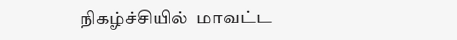நிகழ்ச்சியில்  மாவட்ட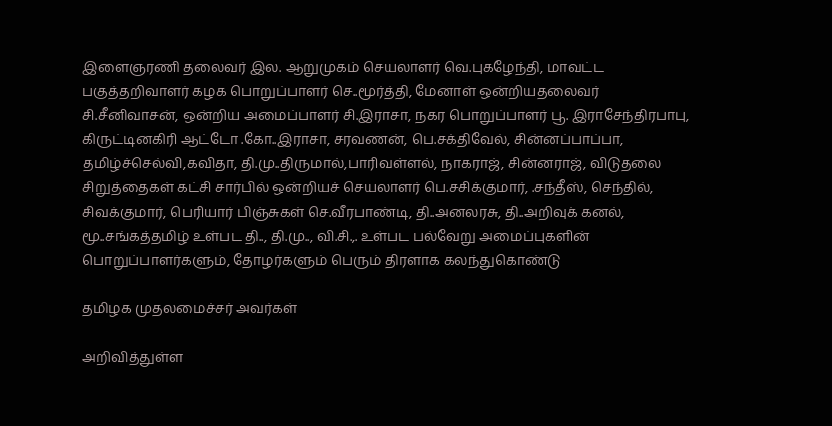இளைஞரணி தலைவர் இல. ஆறுமுகம் செயலாளர் வெ.புகழேந்தி, மாவட்ட பகுத்தறிவாளர் கழக பொறுப்பாளர் செ..மூர்த்தி, மேனாள் ஒன்றியதலைவர் சி.சீனிவாசன், ஒன்றிய அமைப்பாளர் சி.இராசா, நகர பொறுப்பாளர் பூ. இராசேந்திரபாபு, கிருட்டினகிரி ஆட்டோ .கோ..இராசா, சரவணன், பெ.சக்திவேல், சின்னப்பாப்பா, தமிழ்ச்செல்வி,கவிதா, தி.மு..திருமால்,பாரிவள்ளல், நாகராஜ், சின்னராஜ், விடுதலை சிறுத்தைகள் கட்சி சார்பில் ஒன்றியச் செயலாளர் பெ.சசிக்குமார், .சந்தீஸ், செந்தில், சிவக்குமார், பெரியார் பிஞ்சுகள் செ.வீரபாண்டி, தி..அனலரசு, தி..அறிவுக் கனல், மூ..சங்கத்தமிழ் உள்பட தி.., தி.மு.., வி.சி.,. உள்பட பல்வேறு அமைப்புகளின் பொறுப்பாளர்களும், தோழர்களும் பெரும் திரளாக கலந்துகொண்டு

தமிழக முதலமைச்சர் அவர்கள்

அறிவித்துள்ள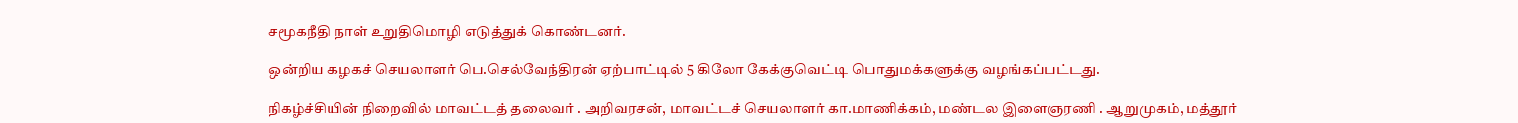சமூகநீதி நாள் உறுதிமொழி எடுத்துக் கொண்டனர்.

ஒன்றிய கழகச் செயலாளர் பெ.செல்வேந்திரன் ஏற்பாட்டில் 5 கிலோ கேக்குவெட்டி பொதுமக்களுக்கு வழங்கப்பட்டது.

நிகழ்ச்சியின் நிறைவில் மாவட்டத் தலைவர் . அறிவரசன், மாவட்டச் செயலாளர் கா.மாணிக்கம், மண்டல இளைஞரணி . ஆறுமுகம், மத்தூர்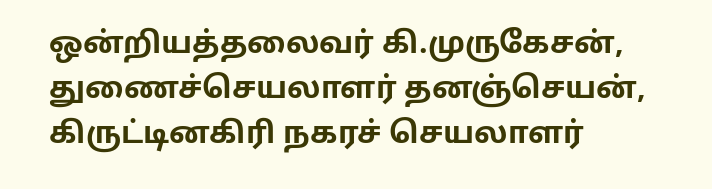ஒன்றியத்தலைவர் கி.முருகேசன், துணைச்செயலாளர் தனஞ்செயன், கிருட்டினகிரி நகரச் செயலாளர்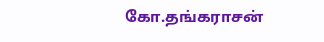கோ.தங்கராசன்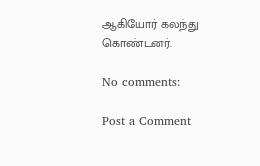ஆகியோர் கலந்து கொண்டனர்.

No comments:

Post a Comment